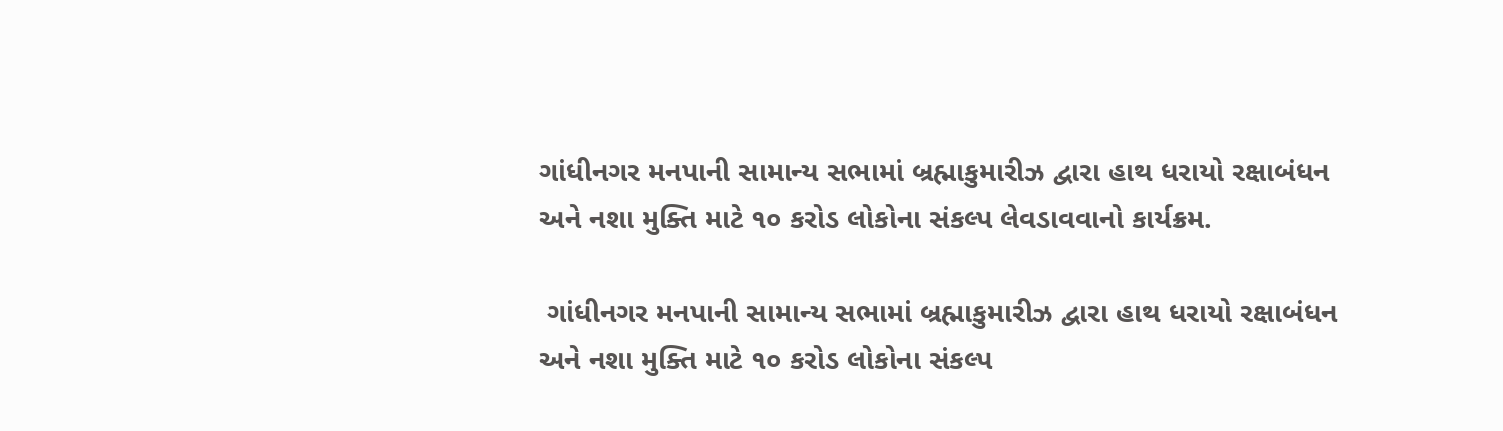ગાંધીનગર મનપાની સામાન્ય સભામાં બ્રહ્માકુમારીઝ દ્વારા હાથ ધરાયો રક્ષાબંધન અને નશા મુક્તિ માટે ૧૦ કરોડ લોકોના સંકલ્પ લેવડાવવાનો કાર્યક્રમ.

 ગાંધીનગર મનપાની સામાન્ય સભામાં બ્રહ્માકુમારીઝ દ્વારા હાથ ધરાયો રક્ષાબંધન અને નશા મુક્તિ માટે ૧૦ કરોડ લોકોના સંકલ્પ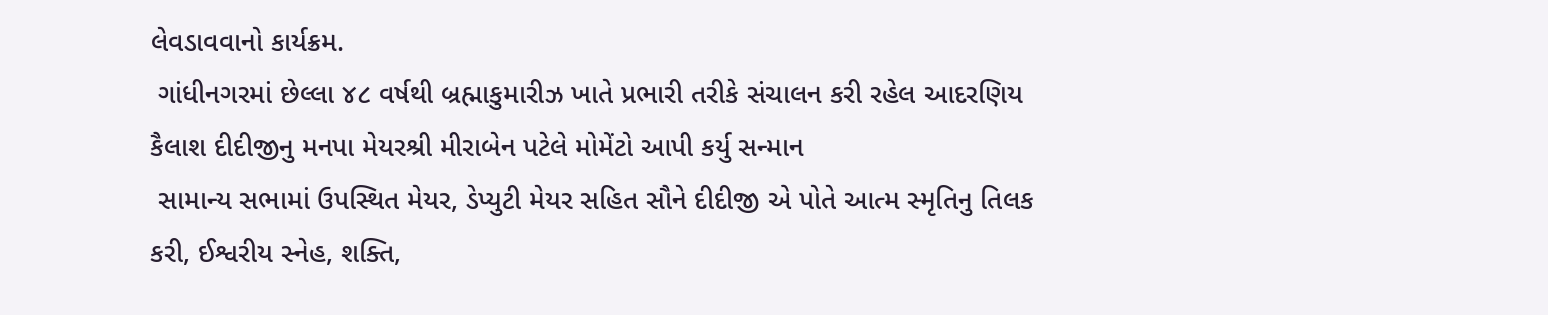લેવડાવવાનો કાર્યક્રમ.
 ગાંધીનગરમાં છેલ્લા ૪૮ વર્ષથી બ્રહ્માકુમારીઝ ખાતે પ્રભારી તરીકે સંચાલન કરી રહેલ આદરણિય કૈલાશ દીદીજીનુ મનપા મેયરશ્રી મીરાબેન પટેલે મોમેંટો આપી કર્યુ સન્માન
 સામાન્ય સભામાં ઉપસ્થિત મેયર, ડેપ્યુટી મેયર સહિત સૌને દીદીજી એ પોતે આત્મ સ્મૃતિનુ તિલક કરી, ઈશ્વરીય સ્નેહ, શક્તિ,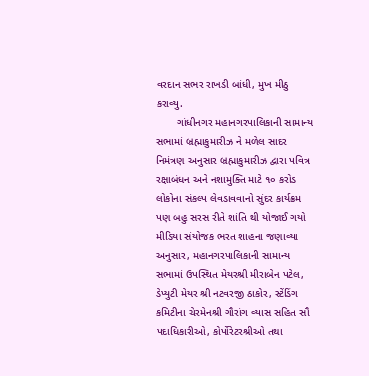વરદાન સભર રાખડી બાંધી, મુખ મીઠુ કરાવ્યુ.
       ગાંધીનગર મહાનગરપાલિકાની સામાન્ય સભામાં બ્રહ્માકુમારીઝ ને મળેલ સાદર નિમંત્રણ અનુસાર બ્રહ્માકુમારીઝ દ્વારા પવિત્ર રક્ષાબંધન અને નશામુક્તિ માટે ૧૦ કરોડ લોકોના સંકલ્પ લેવડાવવાનો સુંદર કાર્યક્રમ પણ બહુ સરસ રીતે શાંતિ થી યોજાઈ ગયો  મીડિયા સંયોજક ભરત શાહના જણાવ્યા અનુસાર, મહાનગરપાલિકાની સામાન્ય સભામાં ઉપસ્થિત મેયરશ્રી મીરાબેન પટેલ, ડેપ્યુટી મેયર શ્રી નટવરજી ઠાકોર, સ્ટેંડિંગ કમિટીના ચેરમેનશ્રી ગૌરાંગ વ્યાસ સહિત સૌ પદાધિકારીઓ, કોર્પોરેટરશ્રીઓ તથા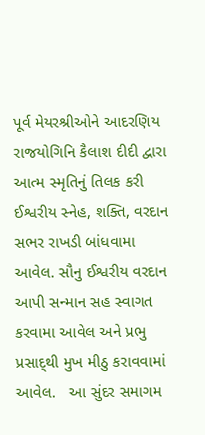પૂર્વ મેયરશ્રીઓને આદરણિય રાજયોગિનિ કૈલાશ દીદી દ્વારા આત્મ સ્મૃતિનું તિલક કરી ઈશ્વરીય સ્નેહ, શક્તિ, વરદાન સભર રાખડી બાંધવામા આવેલ. સૌનુ ઈશ્વરીય વરદાન આપી સન્માન સહ સ્વાગત કરવામા આવેલ અને પ્રભુ પ્રસાદ્થી મુખ મીઠુ કરાવવામાં આવેલ.   આ સુંદર સમાગમ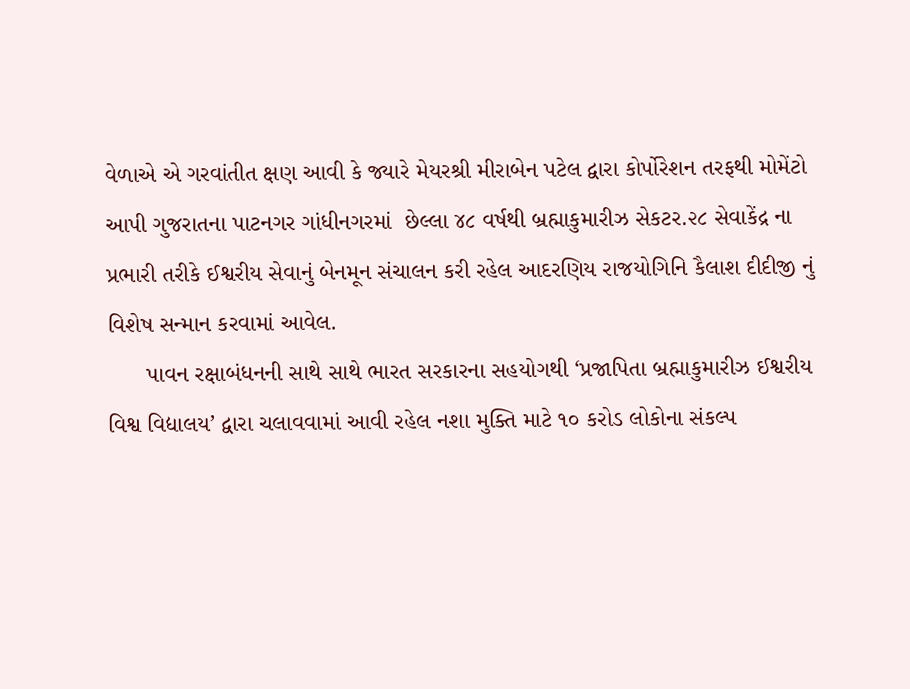વેળાએ એ ગરવાંતીત ક્ષણ આવી કે જ્યારે મેયરશ્રી મીરાબેન પટેલ દ્વારા કોર્પોરેશન તરફથી મોમેંટો આપી ગુજરાતના પાટનગર ગાંધીનગરમાં  છેલ્લા ૪૮ વર્ષથી બ્રહ્માકુમારીઝ સેકટર.૨૮ સેવાકેંદ્ર ના પ્રભારી તરીકે ઈશ્વરીય સેવાનું બેનમૂન સંચાલન કરી રહેલ આદરણિય રાજયોગિનિ કૈલાશ દીદીજી નું  વિશેષ સન્માન કરવામાં આવેલ.
      પાવન રક્ષાબંધનની સાથે સાથે ભારત સરકારના સહયોગથી ‘પ્રજાપિતા બ્રહ્માકુમારીઝ ઈશ્વરીય વિશ્વ વિદ્યાલય’ દ્વારા ચલાવવામાં આવી રહેલ નશા મુક્તિ માટે ૧૦ કરોડ લોકોના સંકલ્પ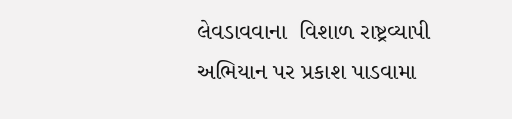લેવડાવવાના  વિશાળ રાષ્ટ્રવ્યાપી અભિયાન પર પ્રકાશ પાડવામા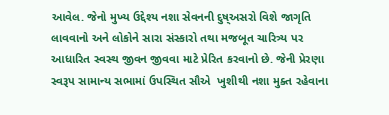આવેલ. જેનો મુખ્ય ઉદ્દેશ્ય નશા સેવનની દુષ્અસરો વિશે જાગૃતિ લાવવાનો અને લોકોને સારા સંસ્કારો તથા મજબૂત ચારિત્ર્ય પર આધારિત સ્વસ્થ જીવન જીવવા માટે પ્રેરિત કરવાનો છે. જેની પ્રેરણા સ્વરૂપ સામાન્ય સભામાં ઉપસ્થિત સૌએ  ખુશીથી નશા મુક્ત રહેવાના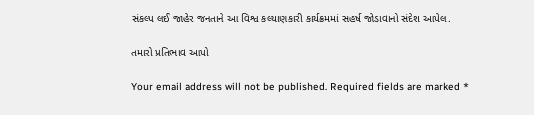સંકલ્પ લઈ જાહેર જનતાને આ વિશ્વ કલ્યાણકારી કાર્યક્રમમાં સહર્ષ જોડાવાનો સંદેશ આપેલ.

તમારો પ્રતિભાવ આપો

Your email address will not be published. Required fields are marked *